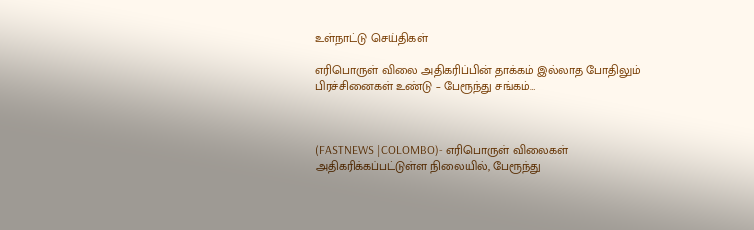உள்நாட்டு செய்திகள்

எரிபொருள் விலை அதிகரிப்பின் தாக்கம் இல்லாத போதிலும் பிரச்சினைகள் உண்டு – பேரூந்து சங்கம்…



(FASTNEWS |COLOMBO)- எரிபொருள் விலைகள் அதிகரிக்கப்பட்டுள்ள நிலையில், பேரூந்து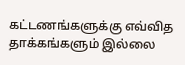கட்டணங்களுக்கு எவ்வித தாக்கங்களும் இல்லை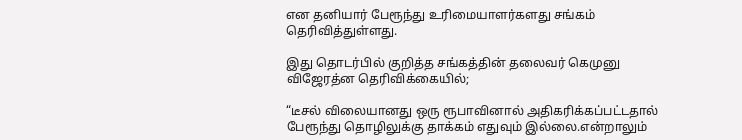என தனியார் பேரூந்து உரிமையாளர்களது சங்கம் தெரிவித்துள்ளது.

இது தொடர்பில் குறித்த சங்கத்தின் தலைவர் கெமுனு விஜேரத்ன தெரிவிக்கையில்;

“டீசல் விலையானது ஒரு ரூபாவினால் அதிகரிக்கப்பட்டதால் பேரூந்து தொழிலுக்கு தாக்கம் எதுவும் இல்லை.என்றாலும்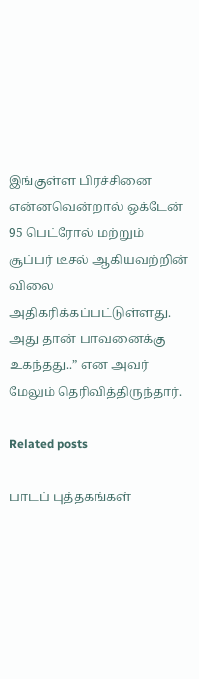இங்குள்ள பிரச்சினை என்னவென்றால் ஒக்டேன் 95 பெட்ரோல் மற்றும் சூப்பர் டீசல் ஆகியவற்றின் விலை அதிகரிக்கப்பட்டுள்ளது. அது தான் பாவனைக்கு உகந்தது..” என அவர் மேலும் தெரிவித்திருந்தார்.

Related posts

பாடப் புத்தகங்கள்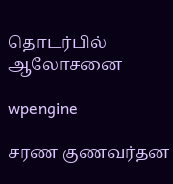தொடர்பில் ஆலோசனை

wpengine

சரண குணவர்தன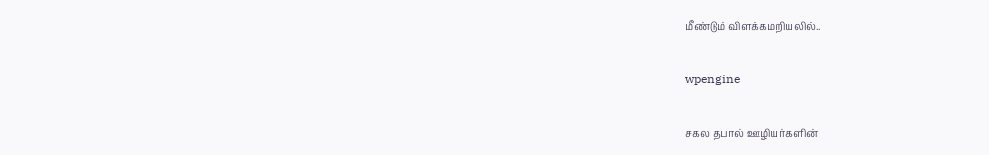மீண்டும் விளக்கமறியலில்..

wpengine

சகல தபால் ஊழியர்களின்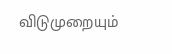விடுமுறையும்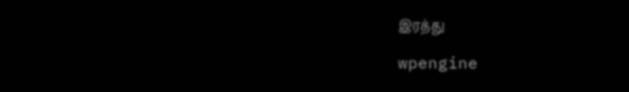இரத்து

wpengine